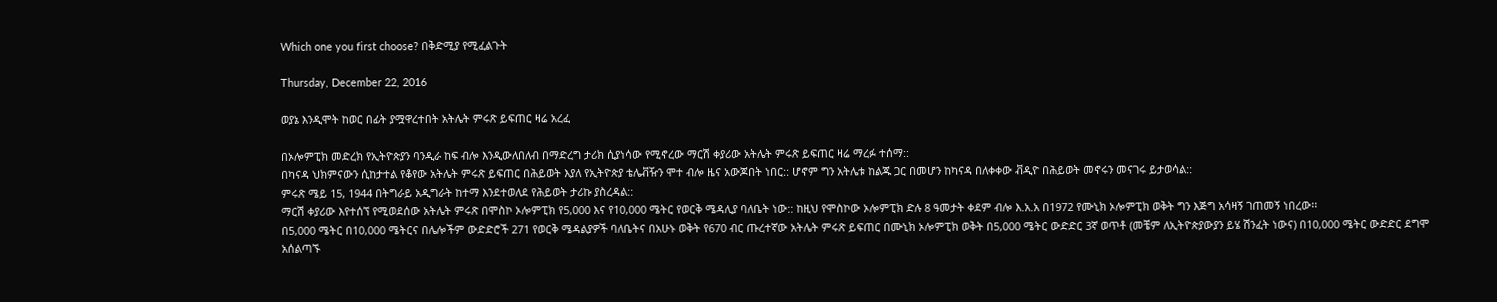Which one you first choose? በቅድሚያ የሚፈልጉት

Thursday, December 22, 2016

ወያኔ እንዲሞት ከወር በፊት ያሟዋረተበት አትሌት ምሩጽ ይፍጠር ዛሬ አረፈ

በኦሎምፒክ መድረክ የኢትዮጵያን ባንዲራ ከፍ ብሎ እንዲውለበለብ በማድረግ ታሪክ ሲያነሳው የሚኖረው ማርሽ ቀያሪው አትሌት ምሩጽ ይፍጠር ዛሬ ማረፉ ተሰማ::
በካናዳ ህክምናውን ሲከታተል የቆየው አትሌት ምሩጽ ይፍጠር በሕይወት እያለ የኢትዮጵያ ቴሌቭዥን ሞተ ብሎ ዜና አውጆበት ነበር:: ሆኖም ግን አትሌቱ ከልጁ ጋር በመሆን ከካናዳ በለቀቀው ቭዲዮ በሕይወት መኖሩን መናገሩ ይታወሳል::
ምሩጽ ሜይ 15, 1944 በትግራይ አዲግራት ከተማ እንደተወለደ የሕይወት ታሪኩ ያስረዳል::
ማርሽ ቀያሪው እየተሰኘ የሚወደሰው አትሌት ምሩጽ በሞስኮ ኦሎምፒክ የ5,000 እና የ10,000 ሜትር የወርቅ ሜዳሊያ ባለቤት ነው:: ከዚህ የሞስኮው ኦሎምፒክ ድሉ 8 ዓመታት ቀደም ብሎ እ.አ.አ በ1972 የሙኒክ ኦሎምፒክ ወቅት ግን እጅግ አሳዛኝ ገጠመኝ ነበረው፡፡
በ5,000 ሜትር በ10,000 ሜትርና በሌሎችም ውድድሮች 271 የወርቅ ሜዳልያዎች ባለቤትና በአሁኑ ወቅት የ670 ብር ጡረተኛው አትሌት ምሩጽ ይፍጠር በሙኒክ ኦሎምፒክ ወቅት በ5,000 ሜትር ውድድር 3ኛ ወጥቶ (መቼም ለኢትዮጵያውያን ይሄ ሽንፈት ነውና) በ10,000 ሜትር ውድድር ደግሞ አሰልጣኙ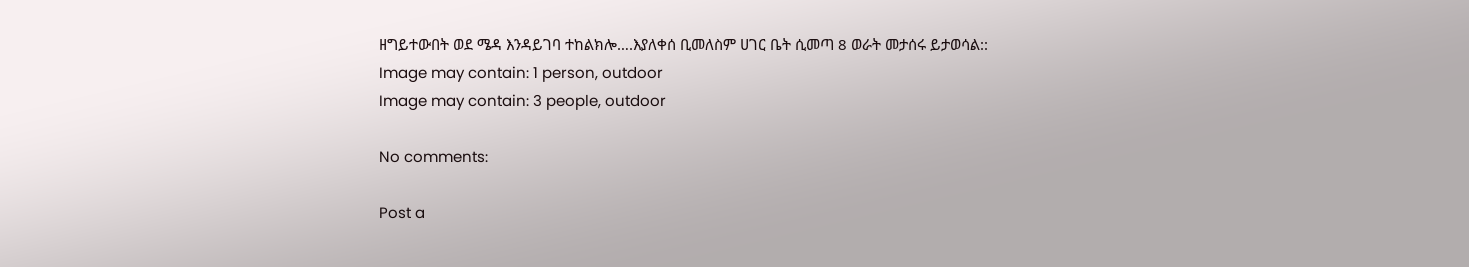ዘግይተውበት ወደ ሜዳ እንዳይገባ ተከልክሎ….እያለቀሰ ቢመለስም ሀገር ቤት ሲመጣ 8 ወራት መታሰሩ ይታወሳል::
Image may contain: 1 person, outdoor
Image may contain: 3 people, outdoor

No comments:

Post a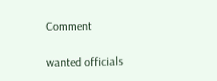Comment

wanted officials